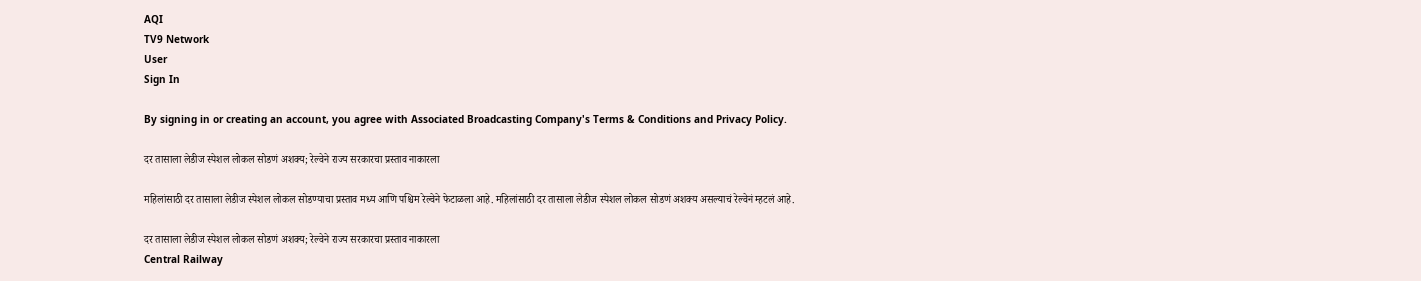AQI
TV9 Network
User
Sign In

By signing in or creating an account, you agree with Associated Broadcasting Company's Terms & Conditions and Privacy Policy.

दर तासाला लेडीज स्पेशल लोकल सोडणं अशक्य; रेल्वेने राज्य सरकारचा प्रस्ताव नाकारला

महिलांसाठी दर तासाला लेडीज स्पेशल लोकल सोडण्याचा प्रस्ताव मध्य आणि पश्चिम रेल्वेने फेटाळला आहे. महिलांसाठी दर तासाला लेडीज स्पेशल लोकल सोडणं अशक्य असल्याचं रेल्वेनं म्हटलं आहे.

दर तासाला लेडीज स्पेशल लोकल सोडणं अशक्य; रेल्वेने राज्य सरकारचा प्रस्ताव नाकारला
Central Railway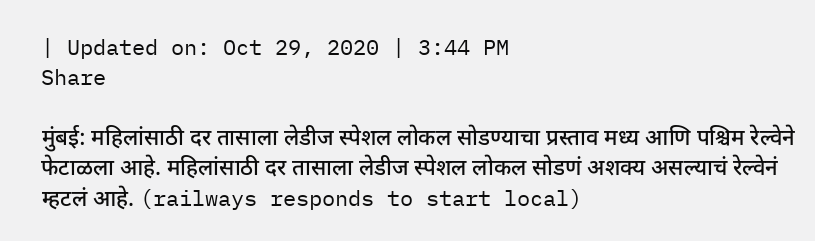| Updated on: Oct 29, 2020 | 3:44 PM
Share

मुंबई: महिलांसाठी दर तासाला लेडीज स्पेशल लोकल सोडण्याचा प्रस्ताव मध्य आणि पश्चिम रेल्वेने फेटाळला आहे. महिलांसाठी दर तासाला लेडीज स्पेशल लोकल सोडणं अशक्य असल्याचं रेल्वेनं म्हटलं आहे. (railways responds to start local)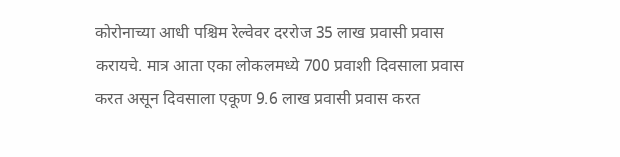कोरोनाच्या आधी पश्चिम रेल्वेवर दररोज 35 लाख प्रवासी प्रवास करायचे. मात्र आता एका लोकलमध्ये 700 प्रवाशी दिवसाला प्रवास करत असून दिवसाला एकूण 9.6 लाख प्रवासी प्रवास करत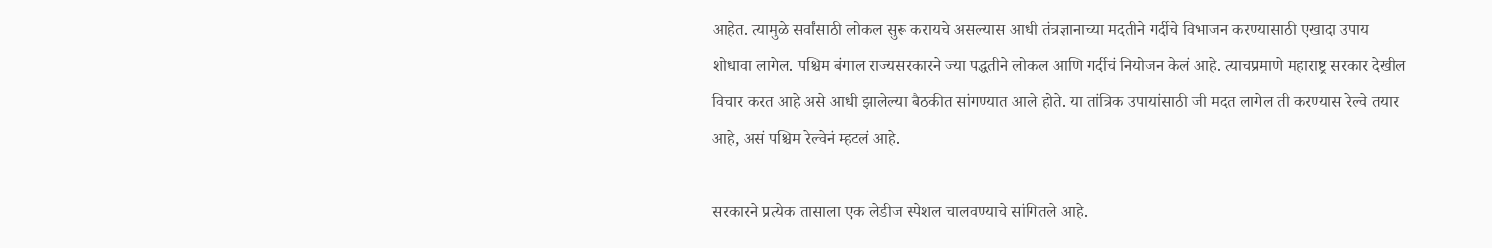आहेत. त्यामुळे सर्वांसाठी लोकल सुरू करायचे असल्यास आधी तंत्रज्ञानाच्या मदतीने गर्दीचे विभाजन करण्यासाठी एखादा उपाय शोधावा लागेल. पश्चिम बंगाल राज्यसरकारने ज्या पद्धतीने लोकल आणि गर्दीचं नियोजन केलं आहे. त्याचप्रमाणे महाराष्ट्र सरकार देखील विचार करत आहे असे आधी झालेल्या बैठकीत सांगण्यात आले होते. या तांत्रिक उपायांसाठी जी मदत लागेल ती करण्यास रेल्वे तयार आहे, असं पश्चिम रेल्वेनं म्हटलं आहे.

सरकारने प्रत्येक तासाला एक लेडीज स्पेशल चालवण्याचे सांगितले आहे.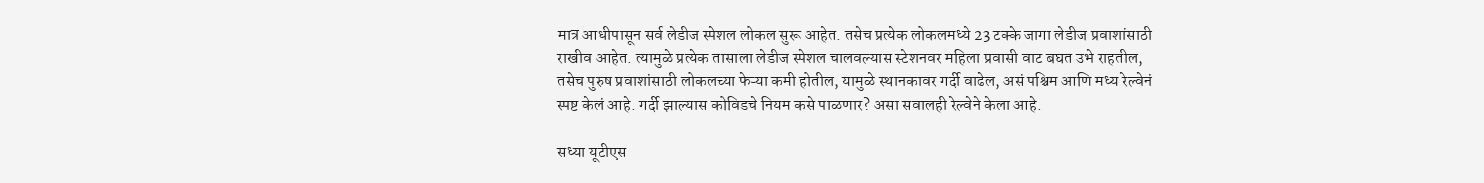मात्र आधीपासून सर्व लेडीज स्पेशल लोकल सुरू आहेत. तसेच प्रत्येक लोकलमध्ये 23 टक्के जागा लेडीज प्रवाशांसाठी राखीव आहेत. त्यामुळे प्रत्येक तासाला लेडीज स्पेशल चालवल्यास स्टेशनवर महिला प्रवासी वाट बघत उभे राहतील, तसेच पुरुष प्रवाशांसाठी लोकलच्या फेऱ्या कमी होतील, यामुळे स्थानकावर गर्दी वाढेल, असं पश्चिम आणि मध्य रेल्वेनं स्पष्ट केलं आहे. गर्दी झाल्यास कोविडचे नियम कसे पाळणार? असा सवालही रेल्वेने केला आहे.

सध्या यूटीएस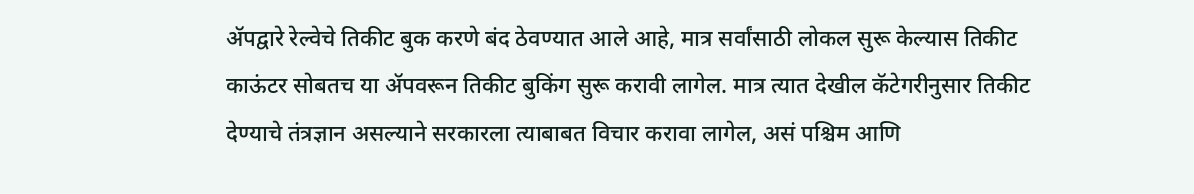ॲपद्वारे रेल्वेचे तिकीट बुक करणे बंद ठेवण्यात आले आहे, मात्र सर्वांसाठी लोकल सुरू केल्यास तिकीट काऊंटर सोबतच या ॲपवरून तिकीट बुकिंग सुरू करावी लागेल. मात्र त्यात देखील कॅटेगरीनुसार तिकीट देण्याचे तंत्रज्ञान असल्याने सरकारला त्याबाबत विचार करावा लागेल, असं पश्चिम आणि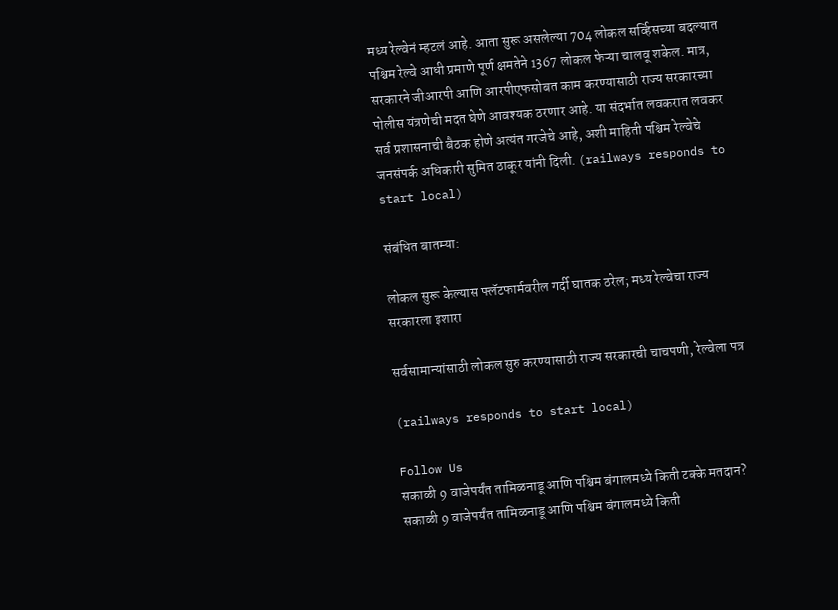मध्य रेल्वेनं म्हटलं आहे. आता सुरू असलेल्या 704 लोकल सर्व्हिसच्या बदल्यात पश्चिम रेल्वे आधी प्रमाणे पूर्ण क्षमतेने 1367 लोकल फेऱ्या चालवू शकेल. मात्र, सरकारने जीआरपी आणि आरपीएफसोबत काम करण्यासाठी राज्य सरकारच्या पोलीस यंत्रणेची मदत घेणे आवश्यक ठरणार आहे. या संदर्भात लवकरात लवकर सर्व प्रशासनाची बैठक होणे अत्यंत गरजेचे आहे, अशी माहिती पश्चिम रेल्वेचे जनसंपर्क अधिकारी सुमित ठाकूर यांनी दिली. (railways responds to start local)

संबंधित बातम्या:

लोकल सुरू केल्यास फ्लॅटफार्मवरील गर्दी घातक ठरेल; मध्य रेल्वेचा राज्य सरकारला इशारा

सर्वसामान्यांसाठी लोकल सुरु करण्यासाठी राज्य सरकारची चाचपणी, रेल्वेला पत्र

(railways responds to start local)

Follow Us
सकाळी 9 वाजेपर्यंत तामिळनाडू आणि पश्चिम बंगालमध्ये किती टक्के मतदान?
सकाळी 9 वाजेपर्यंत तामिळनाडू आणि पश्चिम बंगालमध्ये किती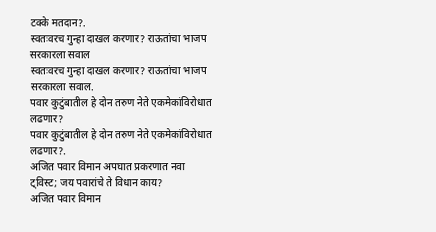टक्के मतदान?.
स्वतःवरच गुन्हा दाखल करणार? राऊतांचा भाजप सरकारला सवाल
स्वतःवरच गुन्हा दाखल करणार? राऊतांचा भाजप सरकारला सवाल.
पवार कुटुंबातील हे दोन तरुण नेते एकमेकांविरोधात लढणार?
पवार कुटुंबातील हे दोन तरुण नेते एकमेकांविरोधात लढणार?.
अजित पवार विमान अपघात प्रकरणात नवा ट्विस्ट; जय पवारांचे ते विधान काय?
अजित पवार विमान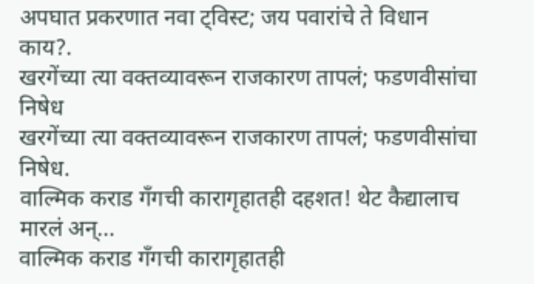अपघात प्रकरणात नवा ट्विस्ट; जय पवारांचे ते विधान काय?.
खरगेंच्या त्या वक्तव्यावरून राजकारण तापलं; फडणवीसांचा निषेध
खरगेंच्या त्या वक्तव्यावरून राजकारण तापलं; फडणवीसांचा निषेध.
वाल्मिक कराड गँगची कारागृहातही दहशत! थेट कैद्यालाच मारलं अन्...
वाल्मिक कराड गँगची कारागृहातही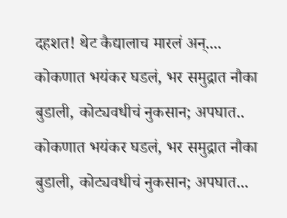दहशत! थेट कैद्यालाच मारलं अन्....
कोकणात भयंकर घडलं, भर समुद्रात नौका बुडाली, कोट्यवधीचं नुकसान; अपघात..
कोकणात भयंकर घडलं, भर समुद्रात नौका बुडाली, कोट्यवधीचं नुकसान; अपघात...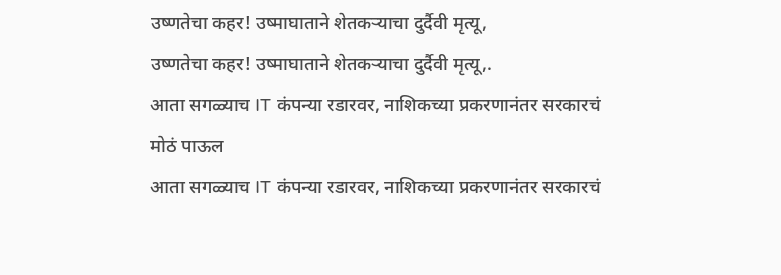उष्णतेचा कहर! उष्माघाताने शेतकऱ्याचा दुर्दैवी मृत्यू,
उष्णतेचा कहर! उष्माघाताने शेतकऱ्याचा दुर्दैवी मृत्यू,.
आता सगळ्याच IT कंपन्या रडारवर, नाशिकच्या प्रकरणानंतर सरकारचं मोठं पाऊल
आता सगळ्याच IT कंपन्या रडारवर, नाशिकच्या प्रकरणानंतर सरकारचं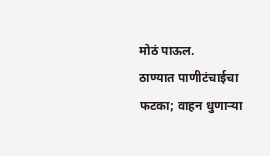मोठं पाऊल.
ठाण्यात पाणीटंचाईचा फटका; वाहन धुणाऱ्या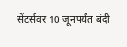सेंटर्सवर 10 जूनपर्यंत बंदी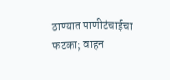ठाण्यात पाणीटंचाईचा फटका; वाहन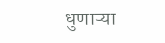धुणाऱ्या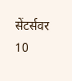सेंटर्सवर 10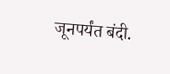जूनपर्यंत बंदी.